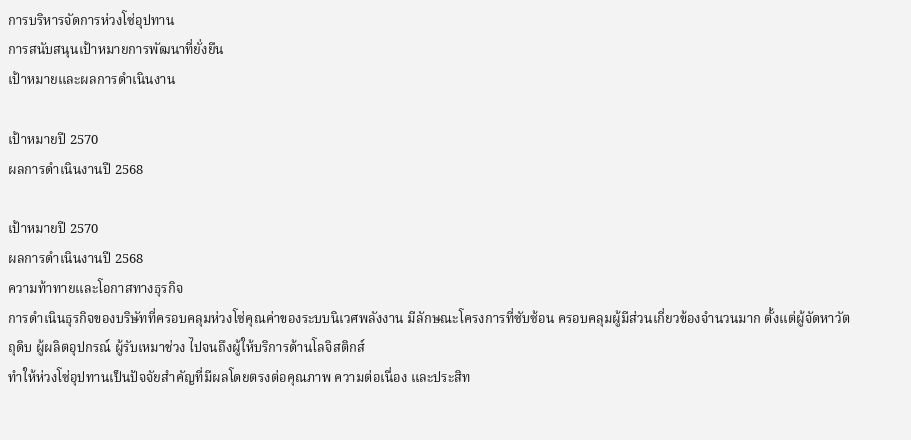การบริหารจัดการห่วงโซ่อุปทาน
การสนับสนุนเป้าหมายการพัฒนาที่ยั่งยืน
เป้าหมายและผลการดำเนินงาน

เป้าหมายปี 2570
ผลการดำเนินงานปี 2568

เป้าหมายปี 2570
ผลการดำเนินงานปี 2568
ความท้าทายและโอกาสทางธุรกิจ
การดำเนินธุรกิจของบริษัทที่ครอบคลุมห่วงโซ่คุณค่าของระบบนิเวศพลังงาน มีลักษณะโครงการที่ซับซ้อน ครอบคลุมผู้มีส่วนเกี่ยวข้องจำนวนมาก ตั้งแต่ผู้จัดหาวัตถุดิบ ผู้ผลิตอุปกรณ์ ผู้รับเหมาช่วง ไปจนถึงผู้ให้บริการด้านโลจิสติกส์
ทำให้ห่วงโซ่อุปทานเป็นปัจจัยสำคัญที่มีผลโดยตรงต่อคุณภาพ ความต่อเนื่อง และประสิท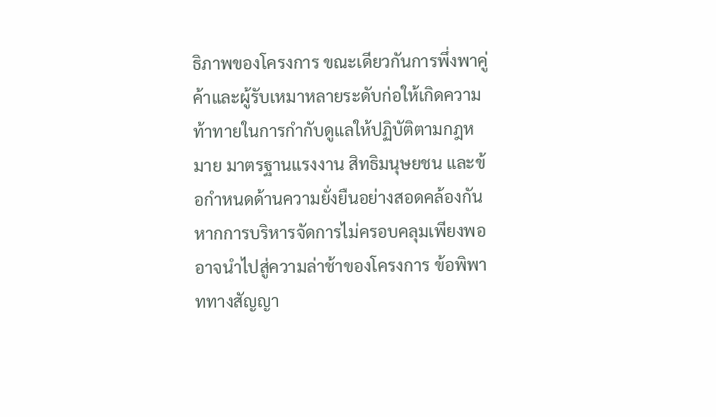ธิภาพของโครงการ ขณะเดียวกันการพึ่งพาคู่ค้าและผู้รับเหมาหลายระดับก่อให้เกิดความท้าทายในการกำกับดูแลให้ปฏิบัติตามกฎหมาย มาตรฐานแรงงาน สิทธิมนุษยชน และข้อกำหนดด้านความยั่งยืนอย่างสอดคล้องกัน หากการบริหารจัดการไม่ครอบคลุมเพียงพอ อาจนำไปสู่ความล่าช้าของโครงการ ข้อพิพาททางสัญญา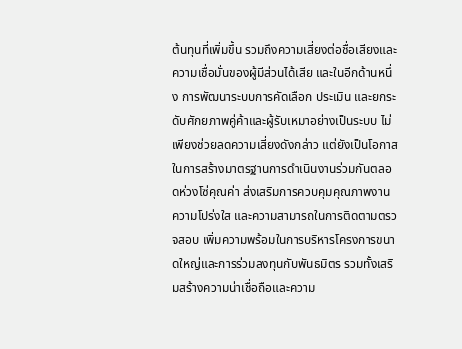ต้นทุนที่เพิ่มขึ้น รวมถึงความเสี่ยงต่อชื่อเสียงและความเชื่อมั่นของผู้มีส่วนได้เสีย และในอีกด้านหนึ่ง การพัฒนาระบบการคัดเลือก ประเมิน และยกระดับศักยภาพคู่ค้าและผู้รับเหมาอย่างเป็นระบบ ไม่เพียงช่วยลดความเสี่ยงดังกล่าว แต่ยังเป็นโอกาสในการสร้างมาตรฐานการดำเนินงานร่วมกันตลอดห่วงโซ่คุณค่า ส่งเสริมการควบคุมคุณภาพงาน ความโปร่งใส และความสามารถในการติดตามตรวจสอบ เพิ่มความพร้อมในการบริหารโครงการขนาดใหญ่และการร่วมลงทุนกับพันธมิตร รวมทั้งเสริมสร้างความน่าเชื่อถือและความ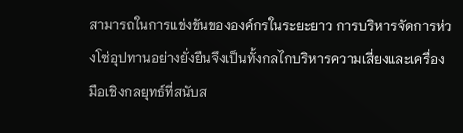สามารถในการแข่งขันขององค์กรในระยะยาว การบริหารจัดการห่วงโซ่อุปทานอย่างยั่งยืนจึงเป็นทั้งกลไกบริหารความเสี่ยงและเครื่องมือเชิงกลยุทธ์ที่สนับส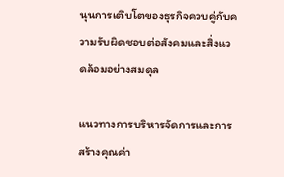นุนการเติบโตของธุรกิจควบคู่กับความรับผิดชอบต่อสังคมและสิ่งแวดล้อมอย่างสมดุล

แนวทางการบริหารจัดการและการสร้างคุณค่า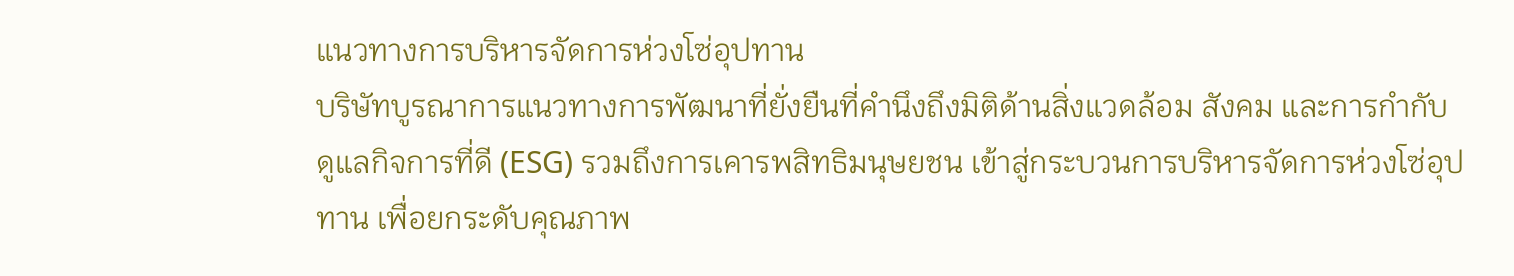แนวทางการบริหารจัดการห่วงโซ่อุปทาน
บริษัทบูรณาการแนวทางการพัฒนาที่ยั่งยืนที่คำนึงถึงมิติด้านสิ่งแวดล้อม สังคม และการกำกับดูแลกิจการที่ดี (ESG) รวมถึงการเคารพสิทธิมนุษยชน เข้าสู่กระบวนการบริหารจัดการห่วงโซ่อุปทาน เพื่อยกระดับคุณภาพ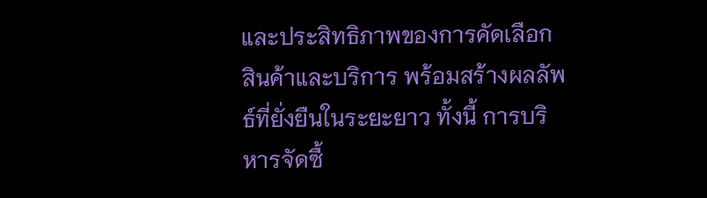และประสิทธิภาพของการคัดเลือกสินค้าและบริการ พร้อมสร้างผลลัพธ์ที่ยั่งยืนในระยะยาว ทั้งนี้ การบริหารจัดซื้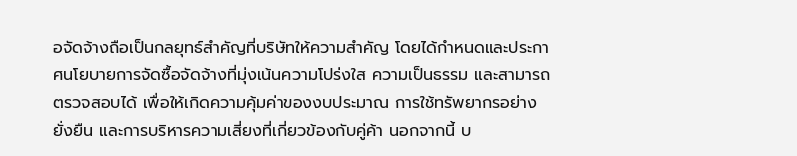อจัดจ้างถือเป็นกลยุทธ์สำคัญที่บริษัทให้ความสำคัญ โดยได้กำหนดและประกาศนโยบายการจัดซื้อจัดจ้างที่มุ่งเน้นความโปร่งใส ความเป็นธรรม และสามารถตรวจสอบได้ เพื่อให้เกิดความคุ้มค่าของงบประมาณ การใช้ทรัพยากรอย่างยั่งยืน และการบริหารความเสี่ยงที่เกี่ยวข้องกับคู่ค้า นอกจากนี้ บ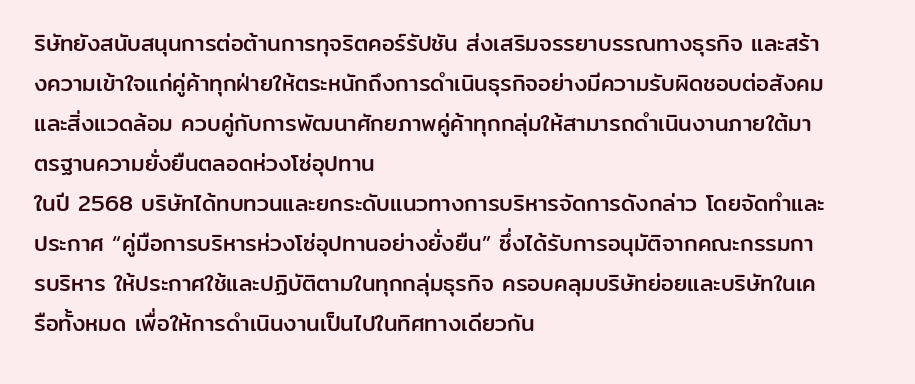ริษัทยังสนับสนุนการต่อต้านการทุจริตคอร์รัปชัน ส่งเสริมจรรยาบรรณทางธุรกิจ และสร้างความเข้าใจแก่คู่ค้าทุกฝ่ายให้ตระหนักถึงการดำเนินธุรกิจอย่างมีความรับผิดชอบต่อสังคมและสิ่งแวดล้อม ควบคู่กับการพัฒนาศักยภาพคู่ค้าทุกกลุ่มให้สามารถดำเนินงานภายใต้มาตรฐานความยั่งยืนตลอดห่วงโซ่อุปทาน
ในปี 2568 บริษัทได้ทบทวนและยกระดับแนวทางการบริหารจัดการดังกล่าว โดยจัดทำและประกาศ “คู่มือการบริหารห่วงโซ่อุปทานอย่างยั่งยืน” ซึ่งได้รับการอนุมัติจากคณะกรรมการบริหาร ให้ประกาศใช้และปฏิบัติตามในทุกกลุ่มธุรกิจ ครอบคลุมบริษัทย่อยและบริษัทในเครือทั้งหมด เพื่อให้การดำเนินงานเป็นไปในทิศทางเดียวกัน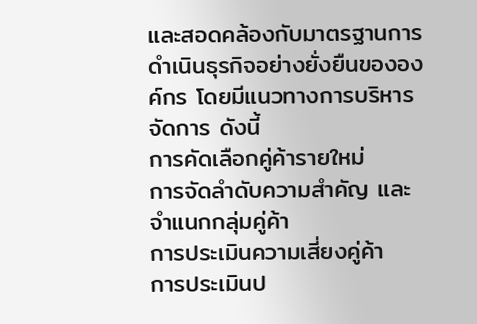และสอดคล้องกับมาตรฐานการดำเนินธุรกิจอย่างยั่งยืนขององค์กร โดยมีแนวทางการบริหารจัดการ ดังนี้
การคัดเลือกคู่ค้ารายใหม่
การจัดลำดับความสำคัญ และจำแนกกลุ่มคู่ค้า
การประเมินความเสี่ยงคู่ค้า
การประเมินป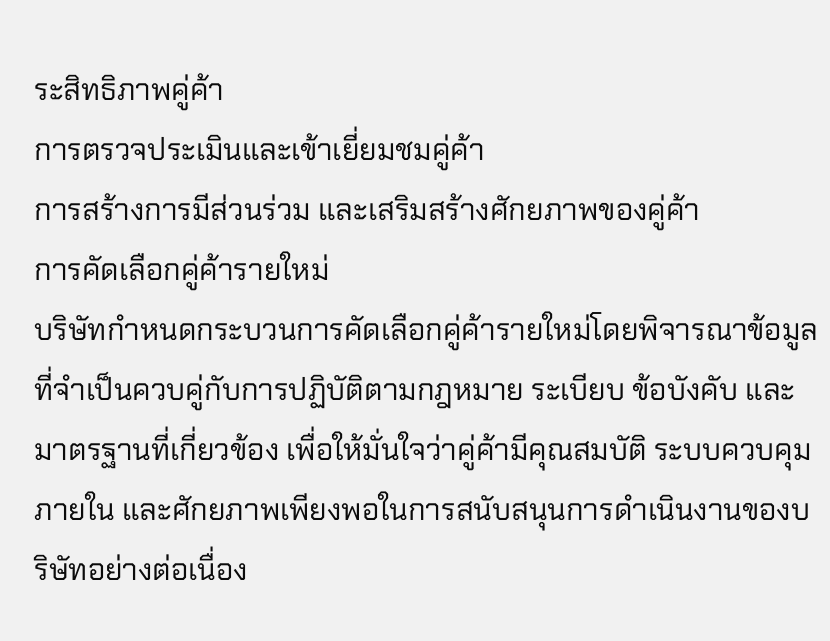ระสิทธิภาพคู่ค้า
การตรวจประเมินและเข้าเยี่ยมชมคู่ค้า
การสร้างการมีส่วนร่วม และเสริมสร้างศักยภาพของคู่ค้า
การคัดเลือกคู่ค้ารายใหม่
บริษัทกำหนดกระบวนการคัดเลือกคู่ค้ารายใหม่โดยพิจารณาข้อมูลที่จำเป็นควบคู่กับการปฏิบัติตามกฎหมาย ระเบียบ ข้อบังคับ และมาตรฐานที่เกี่ยวข้อง เพื่อให้มั่นใจว่าคู่ค้ามีคุณสมบัติ ระบบควบคุมภายใน และศักยภาพเพียงพอในการสนับสนุนการดำเนินงานของบริษัทอย่างต่อเนื่อง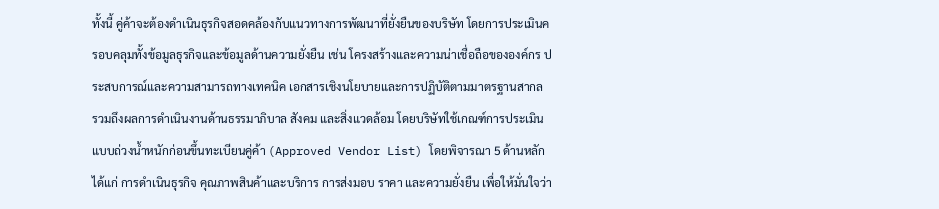ทั้งนี้ คู่ค้าจะต้องดำเนินธุรกิจสอดคล้องกับแนวทางการพัฒนาที่ยั่งยืนของบริษัท โดยการประเมินครอบคลุมทั้งข้อมูลธุรกิจและข้อมูลด้านความยั่งยืน เช่น โครงสร้างและความน่าเชื่อถือขององค์กร ประสบการณ์และความสามารถทางเทคนิค เอกสารเชิงนโยบายและการปฏิบัติตามมาตรฐานสากล รวมถึงผลการดำเนินงานด้านธรรมาภิบาล สังคม และสิ่งแวดล้อม โดยบริษัทใช้เกณฑ์การประเมินแบบถ่วงน้ำหนักก่อนขึ้นทะเบียนคู่ค้า (Approved Vendor List) โดยพิจารณา 5 ด้านหลัก ได้แก่ การดำเนินธุรกิจ คุณภาพสินค้าและบริการ การส่งมอบ ราคา และความยั่งยืน เพื่อให้มั่นใจว่า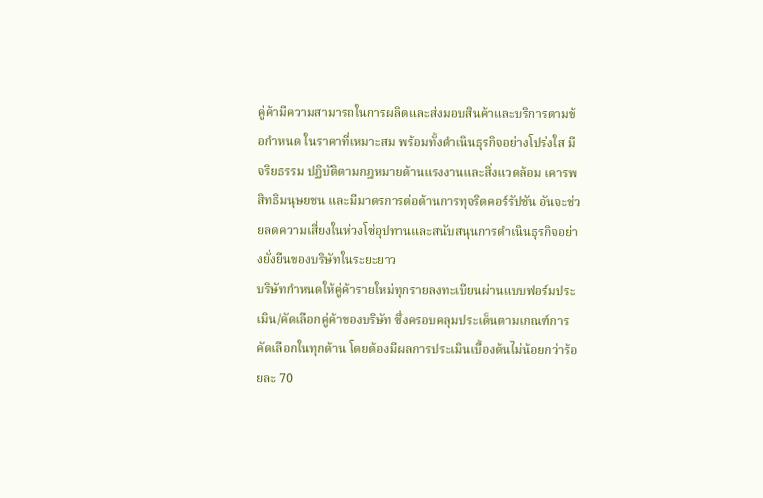คู่ค้ามีความสามารถในการผลิตและส่งมอบสินค้าและบริการตามข้อกำหนด ในราคาที่เหมาะสม พร้อมทั้งดำเนินธุรกิจอย่างโปร่งใส มีจริยธรรม ปฏิบัติตามกฎหมายด้านแรงงานและสิ่งแวดล้อม เคารพสิทธิมนุษยชน และมีมาตรการต่อต้านการทุจริตคอร์รัปชัน อันจะช่วยลดความเสี่ยงในห่วงโซ่อุปทานและสนับสนุนการดำเนินธุรกิจอย่างยั่งยืนของบริษัทในระยะยาว
บริษัทกำหนดให้คู่ค้ารายใหม่ทุกรายลงทะเบียนผ่านแบบฟอร์มประเมิน/คัดเลือกคู่ค้าของบริษัท ซึ่งครอบคลุมประเด็นตามเกณฑ์การคัดเลือกในทุกด้าน โดยต้องมีผลการประเมินเบื้องต้นไม่น้อยกว่าร้อยละ 70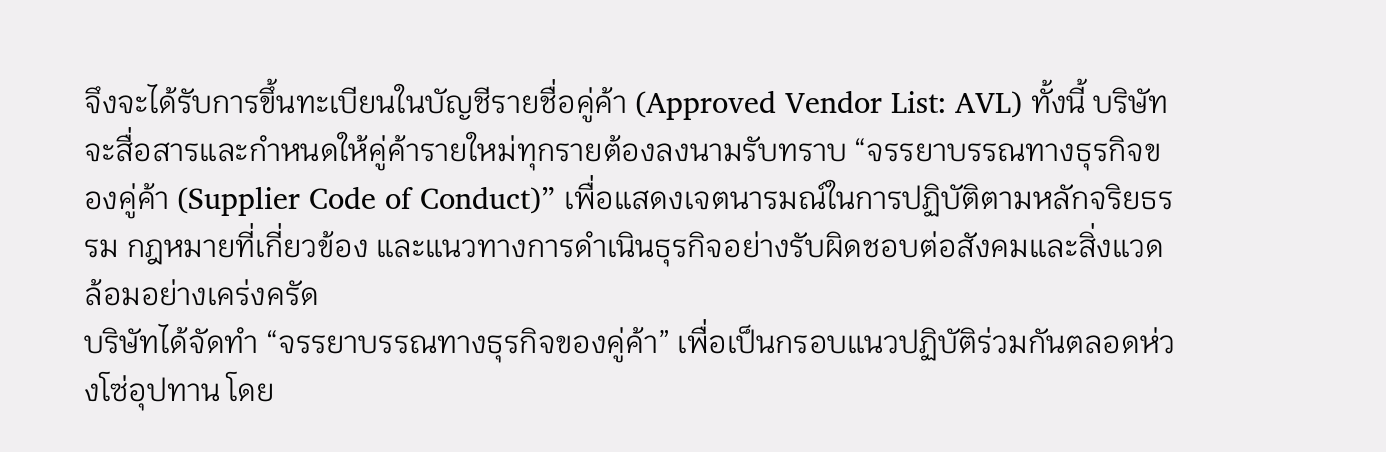จึงจะได้รับการขึ้นทะเบียนในบัญชีรายชื่อคู่ค้า (Approved Vendor List: AVL) ทั้งนี้ บริษัทจะสื่อสารและกำหนดให้คู่ค้ารายใหม่ทุกรายต้องลงนามรับทราบ “จรรยาบรรณทางธุรกิจของคู่ค้า (Supplier Code of Conduct)” เพื่อแสดงเจตนารมณ์ในการปฏิบัติตามหลักจริยธรรม กฎหมายที่เกี่ยวข้อง และแนวทางการดำเนินธุรกิจอย่างรับผิดชอบต่อสังคมและสิ่งแวดล้อมอย่างเคร่งครัด
บริษัทได้จัดทำ “จรรยาบรรณทางธุรกิจของคู่ค้า” เพื่อเป็นกรอบแนวปฏิบัติร่วมกันตลอดห่วงโซ่อุปทาน โดย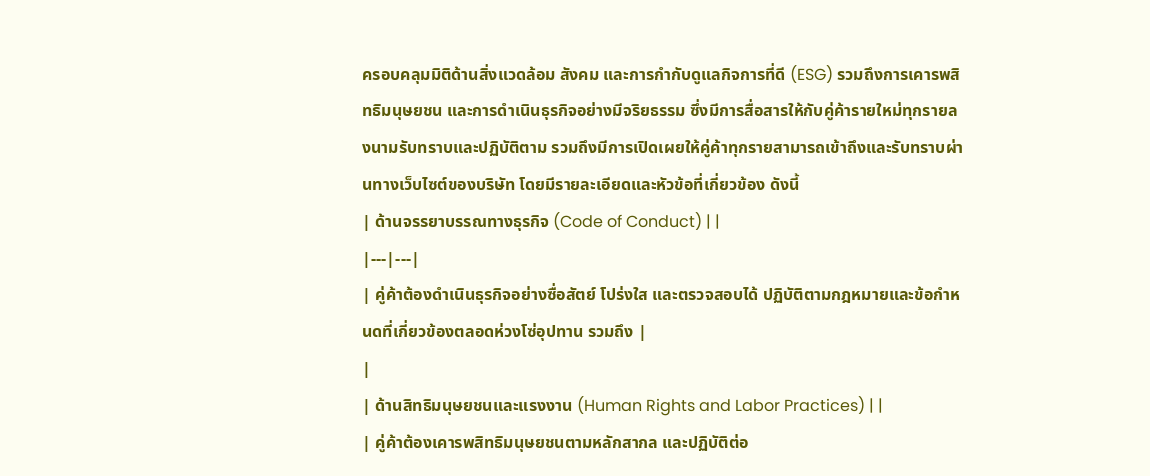ครอบคลุมมิติด้านสิ่งแวดล้อม สังคม และการกำกับดูแลกิจการที่ดี (ESG) รวมถึงการเคารพสิทธิมนุษยชน และการดำเนินธุรกิจอย่างมีจริยธรรม ซึ่งมีการสื่อสารให้กับคู่ค้ารายใหม่ทุกรายลงนามรับทราบและปฏิบัติตาม รวมถึงมีการเปิดเผยให้คู่ค้าทุกรายสามารถเข้าถึงและรับทราบผ่านทางเว็บไซต์ของบริษัท โดยมีรายละเอียดและหัวข้อที่เกี่ยวข้อง ดังนี้
| ด้านจรรยาบรรณทางธุรกิจ (Code of Conduct) | |
|---|---|
| คู่ค้าต้องดำเนินธุรกิจอย่างซื่อสัตย์ โปร่งใส และตรวจสอบได้ ปฏิบัติตามกฎหมายและข้อกำหนดที่เกี่ยวข้องตลอดห่วงโซ่อุปทาน รวมถึง |
|
| ด้านสิทธิมนุษยชนและแรงงาน (Human Rights and Labor Practices) | |
| คู่ค้าต้องเคารพสิทธิมนุษยชนตามหลักสากล และปฏิบัติต่อ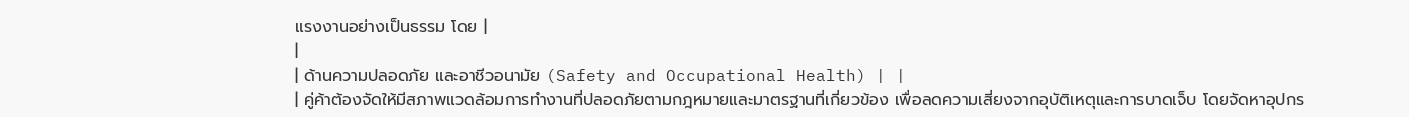แรงงานอย่างเป็นธรรม โดย |
|
| ด้านความปลอดภัย และอาชีวอนามัย (Safety and Occupational Health) | |
| คู่ค้าต้องจัดให้มีสภาพแวดล้อมการทำงานที่ปลอดภัยตามกฎหมายและมาตรฐานที่เกี่ยวข้อง เพื่อลดความเสี่ยงจากอุบัติเหตุและการบาดเจ็บ โดยจัดหาอุปกร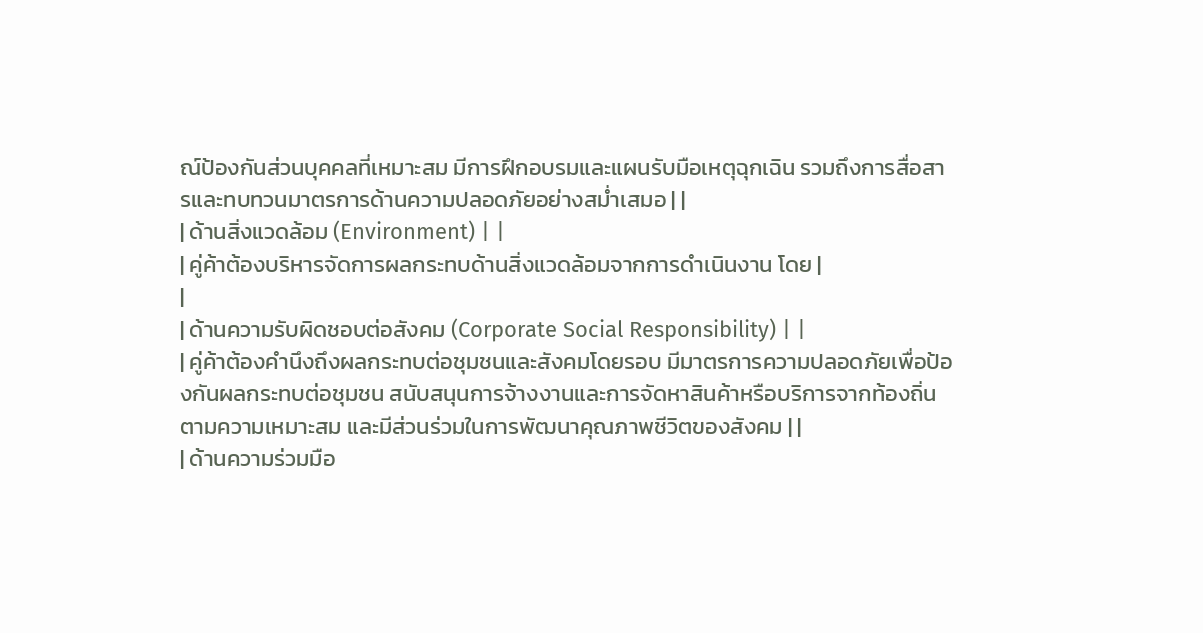ณ์ป้องกันส่วนบุคคลที่เหมาะสม มีการฝึกอบรมและแผนรับมือเหตุฉุกเฉิน รวมถึงการสื่อสารและทบทวนมาตรการด้านความปลอดภัยอย่างสม่ำเสมอ | |
| ด้านสิ่งแวดล้อม (Environment) | |
| คู่ค้าต้องบริหารจัดการผลกระทบด้านสิ่งแวดล้อมจากการดำเนินงาน โดย |
|
| ด้านความรับผิดชอบต่อสังคม (Corporate Social Responsibility) | |
| คู่ค้าต้องคำนึงถึงผลกระทบต่อชุมชนและสังคมโดยรอบ มีมาตรการความปลอดภัยเพื่อป้องกันผลกระทบต่อชุมชน สนับสนุนการจ้างงานและการจัดหาสินค้าหรือบริการจากท้องถิ่นตามความเหมาะสม และมีส่วนร่วมในการพัฒนาคุณภาพชีวิตของสังคม | |
| ด้านความร่วมมือ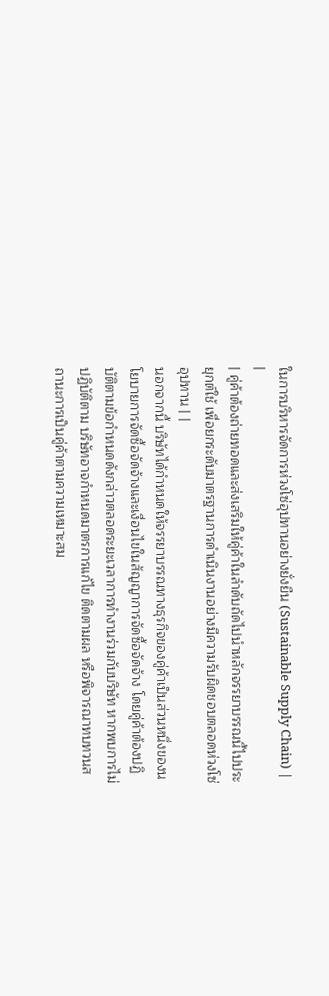ในการบริหารจัดการห่วงโซ่อุปทานอย่างยั่งยืน (Sustainable Supply Chain) | |
| คู่ค้าต้องถ่ายทอดและส่งเสริมให้คู่ค้าในลำดับถัดไปนำหลักจรรยาบรรณนี้ไปประยุกต์ใช้ เพื่อยกระดับมาตรฐานการดำเนินงานอย่างมีความรับผิดชอบตลอดห่วงโซ่อุปทาน | |
นอกจากนี้ บริษัทได้กำหนดให้จรรยาบรรณทางธุรกิจของคู่ค้าเป็นส่วนหนึ่งของนโยบายการจัดซื้อจัดจ้างและเงื่อนไขในสัญญาการจัดซื้อจัดจ้าง โดยคู่ค้าต้องปฏิบัติตามข้อกำหนดดังกล่าวตลอดระยะเวลาการทำงานร่วมกับบริษัท หากพบการไม่ปฏิบัติตาม บริษัทอาจกำหนดมาตรการแก้ไข ติดตามผล หรือพิจารณาทบทวนสถานะการเป็นคู่ค้าตามความเหมาะสม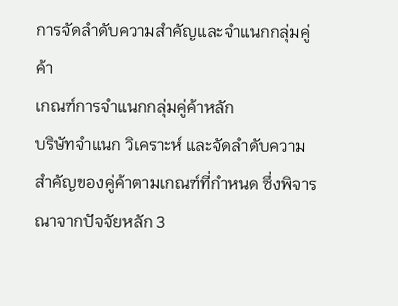การจัดลำดับความสำคัญและจำแนกกลุ่มคู่ค้า
เกณฑ์การจำแนกกลุ่มคู่ค้าหลัก
บริษัทจำแนก วิเคราะห์ และจัดลำดับความสำคัญของคู่ค้าตามเกณฑ์ที่กำหนด ซึ่งพิจารณาจากปัจจัยหลัก 3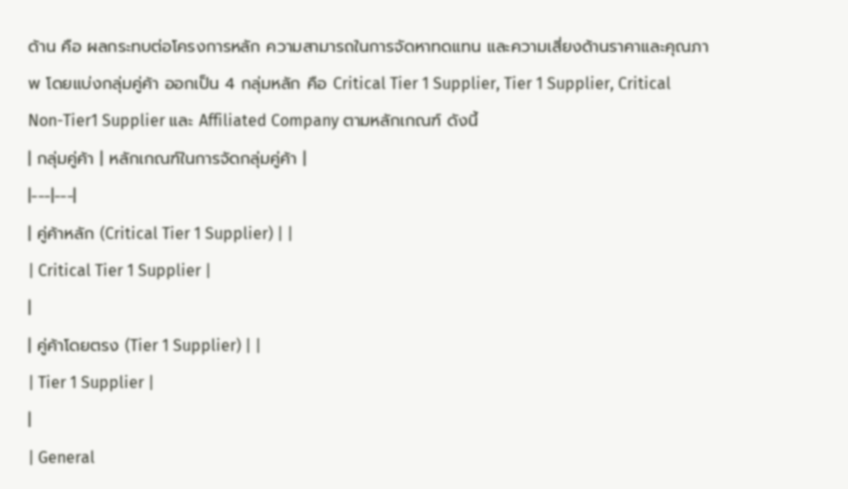ด้าน คือ ผลกระทบต่อโครงการหลัก ความสามารถในการจัดหาทดแทน และความเสี่ยงด้านราคาและคุณภาพ โดยแบ่งกลุ่มคู่ค้า ออกเป็น 4 กลุ่มหลัก คือ Critical Tier 1 Supplier, Tier 1 Supplier, Critical Non-Tier1 Supplier และ Affiliated Company ตามหลักเกณฑ์ ดังนี้
| กลุ่มคู่ค้า | หลักเกณฑ์ในการจัดกลุ่มคู่ค้า |
|---|---|
| คู่ค้าหลัก (Critical Tier 1 Supplier) | |
| Critical Tier 1 Supplier |
|
| คู่ค้าโดยตรง (Tier 1 Supplier) | |
| Tier 1 Supplier |
|
| General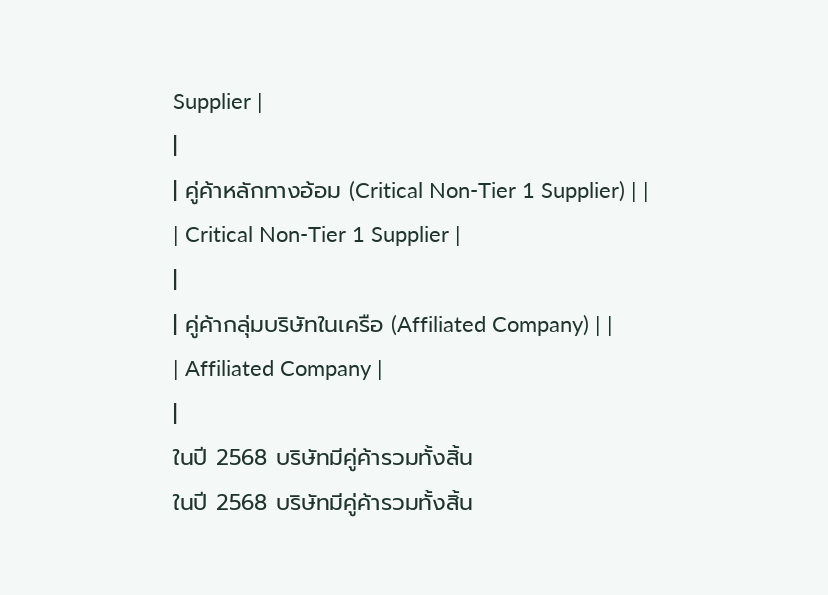Supplier |
|
| คู่ค้าหลักทางอ้อม (Critical Non-Tier 1 Supplier) | |
| Critical Non-Tier 1 Supplier |
|
| คู่ค้ากลุ่มบริษัทในเครือ (Affiliated Company) | |
| Affiliated Company |
|
ในปี 2568 บริษัทมีคู่ค้ารวมทั้งสิ้น
ในปี 2568 บริษัทมีคู่ค้ารวมทั้งสิ้น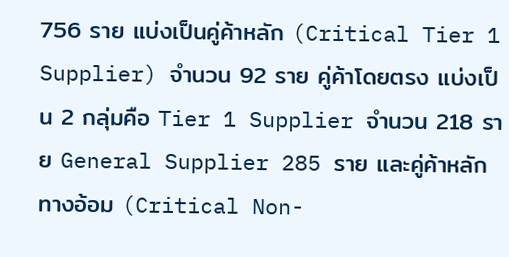756 ราย แบ่งเป็นคู่ค้าหลัก (Critical Tier 1 Supplier) จำนวน 92 ราย คู่ค้าโดยตรง แบ่งเป็น 2 กลุ่มคือ Tier 1 Supplier จำนวน 218 ราย General Supplier 285 ราย และคู่ค้าหลักทางอ้อม (Critical Non-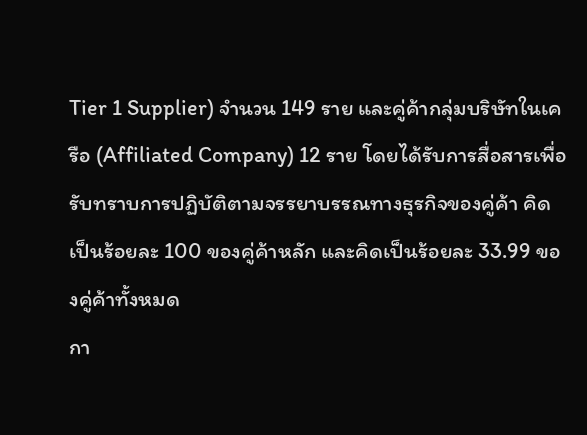Tier 1 Supplier) จำนวน 149 ราย และคู่ค้ากลุ่มบริษัทในเครือ (Affiliated Company) 12 ราย โดยได้รับการสื่อสารเพื่อรับทราบการปฏิบัติตามจรรยาบรรณทางธุรกิจของคู่ค้า คิดเป็นร้อยละ 100 ของคู่ค้าหลัก และคิดเป็นร้อยละ 33.99 ของคู่ค้าทั้งหมด
กา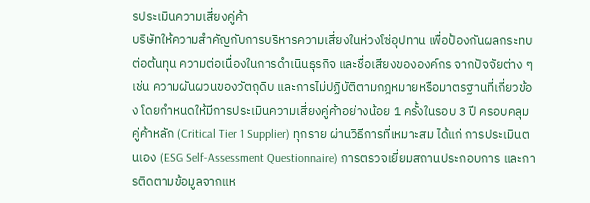รประเมินความเสี่ยงคู่ค้า
บริษัทให้ความสำคัญกับการบริหารความเสี่ยงในห่วงโซ่อุปทาน เพื่อป้องกันผลกระทบต่อต้นทุน ความต่อเนื่องในการดำเนินธุรกิจ และชื่อเสียงขององค์กร จากปัจจัยต่าง ๆ เช่น ความผันผวนของวัตถุดิบ และการไม่ปฏิบัติตามกฎหมายหรือมาตรฐานที่เกี่ยวข้อง โดยกำหนดให้มีการประเมินความเสี่ยงคู่ค้าอย่างน้อย 1 ครั้งในรอบ 3 ปี ครอบคลุมคู่ค้าหลัก (Critical Tier 1 Supplier) ทุกราย ผ่านวิธีการที่เหมาะสม ได้แก่ การประเมินตนเอง (ESG Self-Assessment Questionnaire) การตรวจเยี่ยมสถานประกอบการ และการติดตามข้อมูลจากแห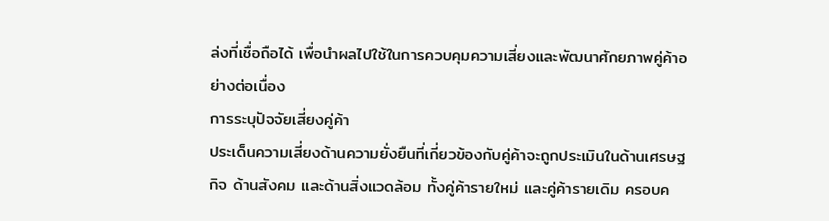ล่งที่เชื่อถือได้ เพื่อนำผลไปใช้ในการควบคุมความเสี่ยงและพัฒนาศักยภาพคู่ค้าอย่างต่อเนื่อง
การระบุปัจจัยเสี่ยงคู่ค้า
ประเด็นความเสี่ยงด้านความยั่งยืนที่เกี่ยวข้องกับคู่ค้าจะถูกประเมินในด้านเศรษฐกิจ ด้านสังคม และด้านสิ่งแวดล้อม ทั้งคู่ค้ารายใหม่ และคู่ค้ารายเดิม ครอบค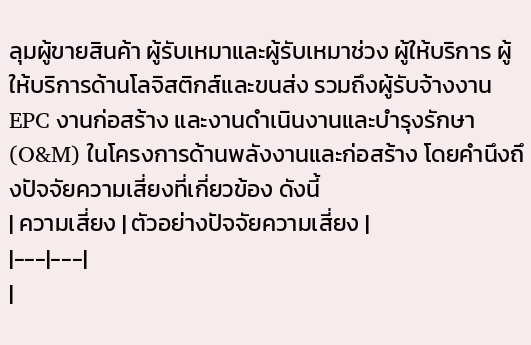ลุมผู้ขายสินค้า ผู้รับเหมาและผู้รับเหมาช่วง ผู้ให้บริการ ผู้ให้บริการด้านโลจิสติกส์และขนส่ง รวมถึงผู้รับจ้างงาน EPC งานก่อสร้าง และงานดำเนินงานและบำรุงรักษา (O&M) ในโครงการด้านพลังงานและก่อสร้าง โดยคำนึงถึงปัจจัยความเสี่ยงที่เกี่ยวข้อง ดังนี้
| ความเสี่ยง | ตัวอย่างปัจจัยความเสี่ยง |
|---|---|
|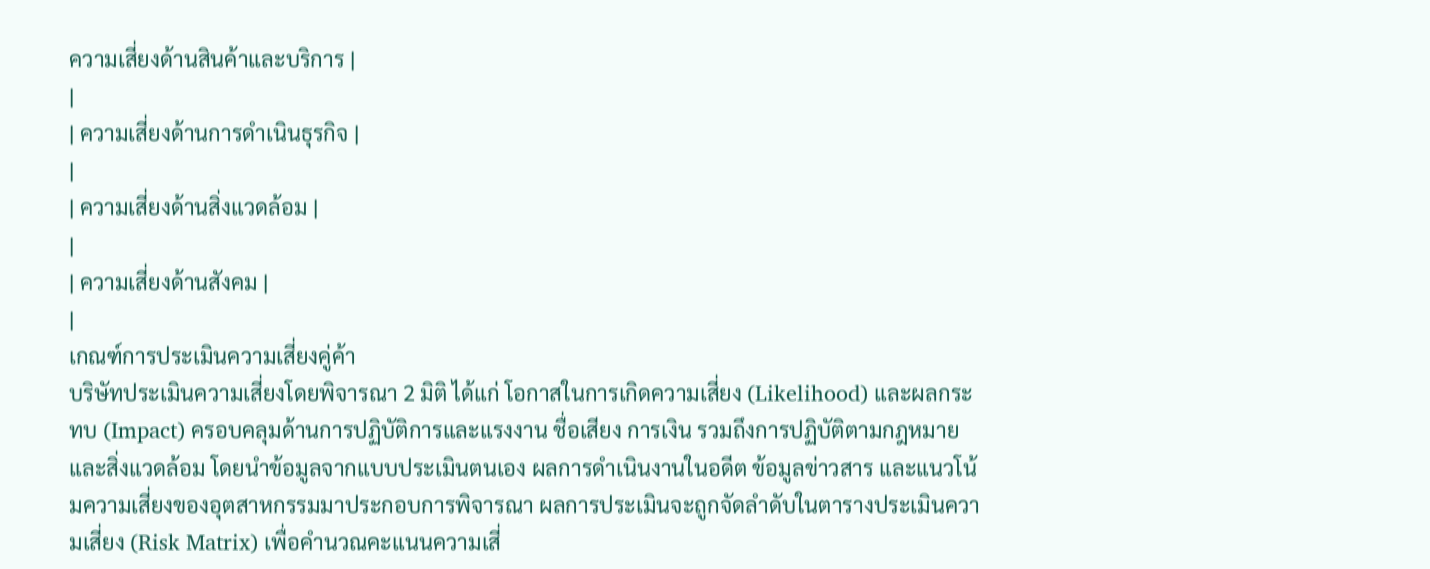ความเสี่ยงด้านสินค้าและบริการ |
|
| ความเสี่ยงด้านการดำเนินธุรกิจ |
|
| ความเสี่ยงด้านสิ่งแวดล้อม |
|
| ความเสี่ยงด้านสังคม |
|
เกณฑ์การประเมินความเสี่ยงคู่ค้า
บริษัทประเมินความเสี่ยงโดยพิจารณา 2 มิติ ได้แก่ โอกาสในการเกิดความเสี่ยง (Likelihood) และผลกระทบ (Impact) ครอบคลุมด้านการปฏิบัติการและแรงงาน ชื่อเสียง การเงิน รวมถึงการปฏิบัติตามกฎหมายและสิ่งแวดล้อม โดยนำข้อมูลจากแบบประเมินตนเอง ผลการดำเนินงานในอดีต ข้อมูลข่าวสาร และแนวโน้มความเสี่ยงของอุตสาหกรรมมาประกอบการพิจารณา ผลการประเมินจะถูกจัดลำดับในตารางประเมินความเสี่ยง (Risk Matrix) เพื่อคำนวณคะแนนความเสี่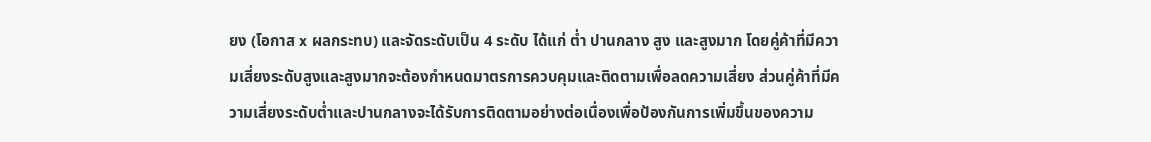ยง (โอกาส x ผลกระทบ) และจัดระดับเป็น 4 ระดับ ได้แก่ ต่ำ ปานกลาง สูง และสูงมาก โดยคู่ค้าที่มีความเสี่ยงระดับสูงและสูงมากจะต้องกำหนดมาตรการควบคุมและติดตามเพื่อลดความเสี่ยง ส่วนคู่ค้าที่มีความเสี่ยงระดับต่ำและปานกลางจะได้รับการติดตามอย่างต่อเนื่องเพื่อป้องกันการเพิ่มขึ้นของความ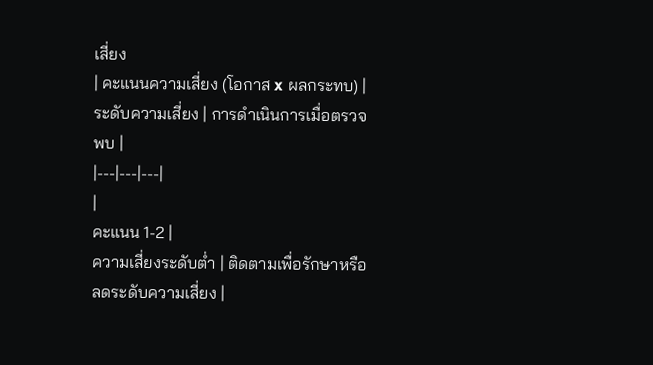เสี่ยง
| คะแนนความเสี่ยง (โอกาส x ผลกระทบ) | ระดับความเสี่ยง | การดำเนินการเมื่อตรวจพบ |
|---|---|---|
|
คะแนน 1-2 |
ความเสี่ยงระดับต่ำ | ติดตามเพื่อรักษาหรือลดระดับความเสี่ยง |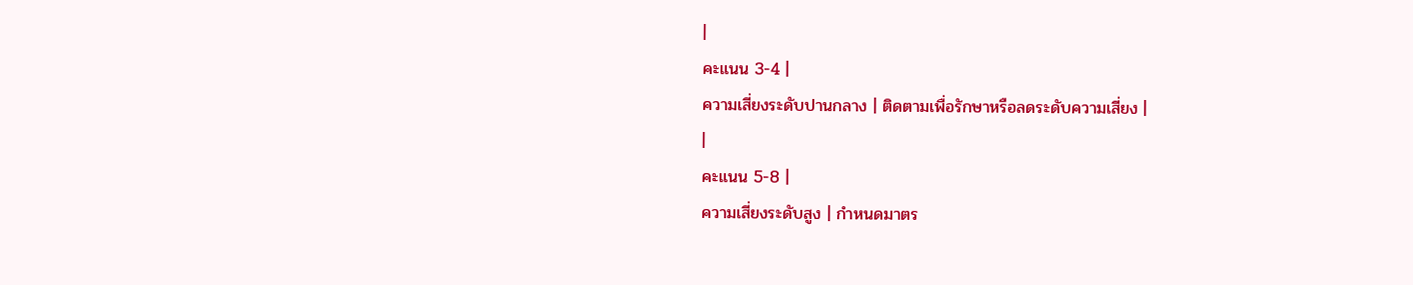|
คะแนน 3-4 |
ความเสี่ยงระดับปานกลาง | ติดตามเพื่อรักษาหรือลดระดับความเสี่ยง |
|
คะแนน 5-8 |
ความเสี่ยงระดับสูง | กำหนดมาตร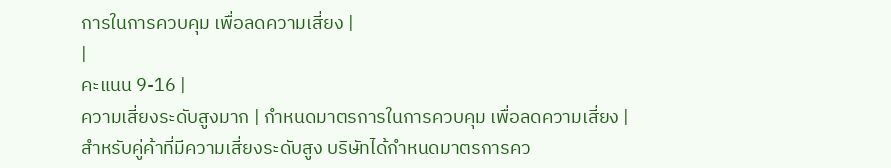การในการควบคุม เพื่อลดความเสี่ยง |
|
คะแนน 9-16 |
ความเสี่ยงระดับสูงมาก | กำหนดมาตรการในการควบคุม เพื่อลดความเสี่ยง |
สำหรับคู่ค้าที่มีความเสี่ยงระดับสูง บริษัทได้กำหนดมาตรการคว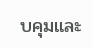บคุมและ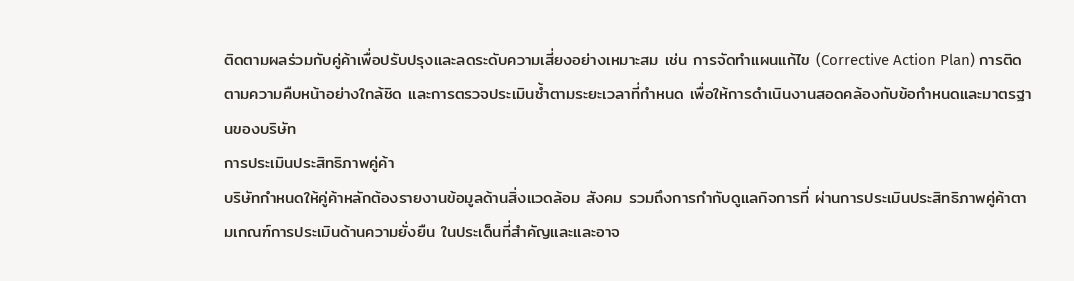ติดตามผลร่วมกับคู่ค้าเพื่อปรับปรุงและลดระดับความเสี่ยงอย่างเหมาะสม เช่น การจัดทำแผนแก้ไข (Corrective Action Plan) การติดตามความคืบหน้าอย่างใกล้ชิด และการตรวจประเมินซ้ำตามระยะเวลาที่กำหนด เพื่อให้การดำเนินงานสอดคล้องกับข้อกำหนดและมาตรฐานของบริษัท
การประเมินประสิทธิภาพคู่ค้า
บริษัทกำหนดให้คู่ค้าหลักต้องรายงานข้อมูลด้านสิ่งแวดล้อม สังคม รวมถึงการกำกับดูแลกิจการที่ ผ่านการประเมินประสิทธิภาพคู่ค้าตามเกณฑ์การประเมินด้านความยั่งยืน ในประเด็นที่สำคัญและและอาจ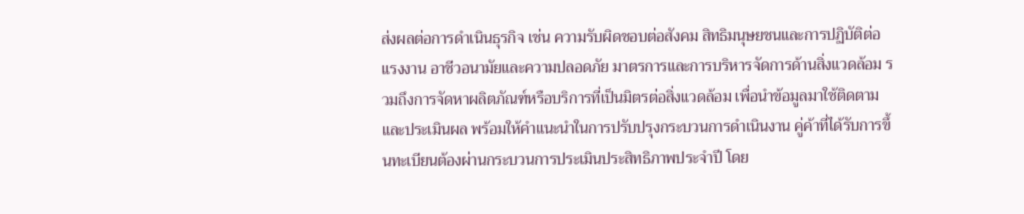ส่งผลต่อการดำเนินธุรกิจ เช่น ความรับผิดชอบต่อสังคม สิทธิมนุษยชนและการปฏิบัติต่อแรงงาน อาชีวอนามัยและความปลอดภัย มาตรการและการบริหารจัดการด้านสิ่งแวดล้อม รวมถึงการจัดหาผลิตภัณฑ์หรือบริการที่เป็นมิตรต่อสิ่งแวดล้อม เพื่อนำข้อมูลมาใช้ติดตามและประเมินผล พร้อมให้คำแนะนำในการปรับปรุงกระบวนการดำเนินงาน คู่ค้าที่ได้รับการขึ้นทะเบียนต้องผ่านกระบวนการประเมินประสิทธิภาพประจำปี โดย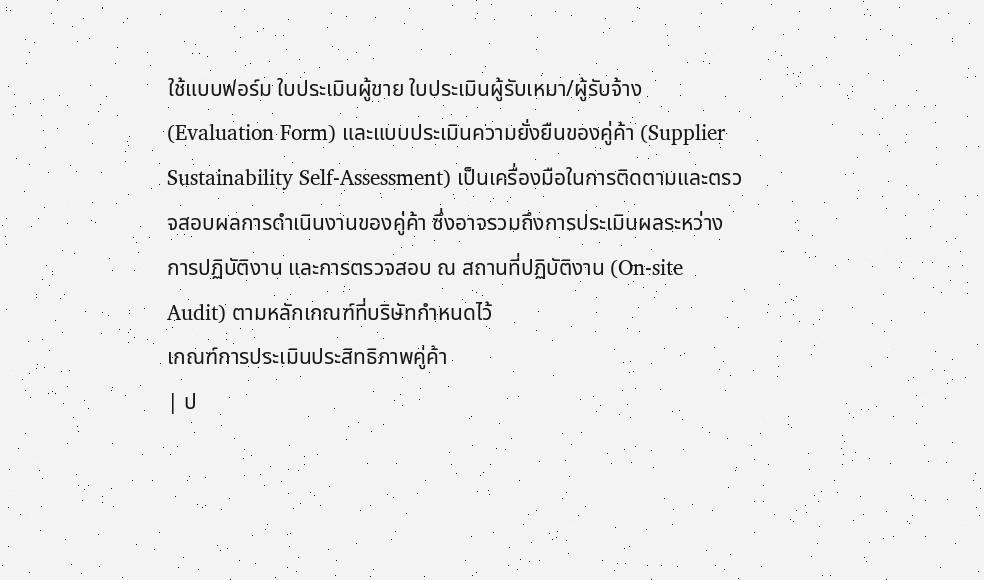ใช้แบบฟอร์ม ใบประเมินผู้ขาย ใบประเมินผู้รับเหมา/ผู้รับจ้าง (Evaluation Form) และแบบประเมินความยั่งยืนของคู่ค้า (Supplier Sustainability Self-Assessment) เป็นเครื่องมือในการติดตามและตรวจสอบผลการดำเนินงานของคู่ค้า ซึ่งอาจรวมถึงการประเมินผลระหว่างการปฏิบัติงาน และการตรวจสอบ ณ สถานที่ปฏิบัติงาน (On-site Audit) ตามหลักเกณฑ์ที่บริษัทกำหนดไว้
เกณฑ์การประเมินประสิทธิภาพคู่ค้า
| ป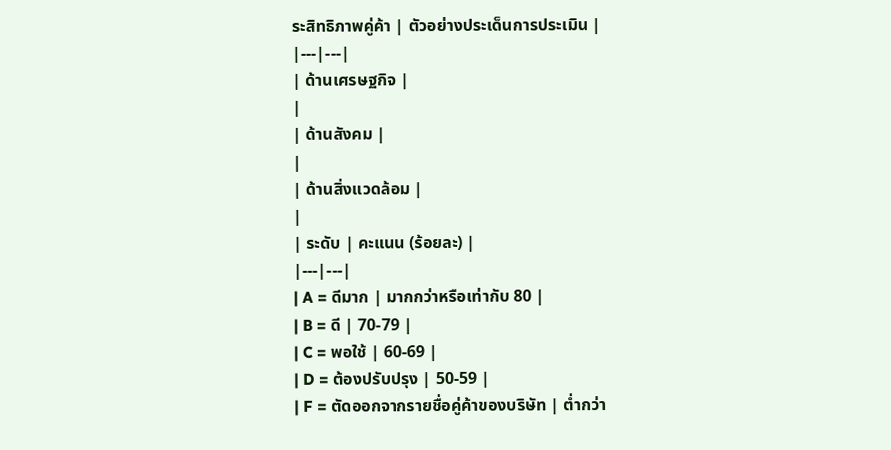ระสิทธิภาพคู่ค้า | ตัวอย่างประเด็นการประเมิน |
|---|---|
| ด้านเศรษฐกิจ |
|
| ด้านสังคม |
|
| ด้านสิ่งแวดล้อม |
|
| ระดับ | คะแนน (ร้อยละ) |
|---|---|
| A = ดีมาก | มากกว่าหรือเท่ากับ 80 |
| B = ดี | 70-79 |
| C = พอใช้ | 60-69 |
| D = ต้องปรับปรุง | 50-59 |
| F = ตัดออกจากรายชื่อคู่ค้าของบริษัท | ต่ำกว่า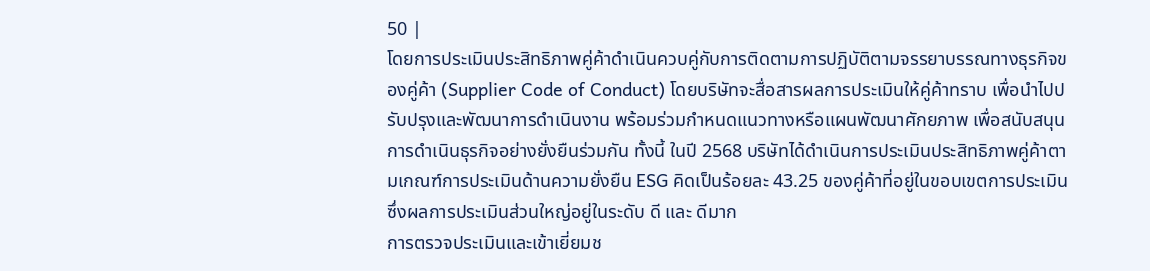50 |
โดยการประเมินประสิทธิภาพคู่ค้าดำเนินควบคู่กับการติดตามการปฏิบัติตามจรรยาบรรณทางธุรกิจของคู่ค้า (Supplier Code of Conduct) โดยบริษัทจะสื่อสารผลการประเมินให้คู่ค้าทราบ เพื่อนำไปปรับปรุงและพัฒนาการดำเนินงาน พร้อมร่วมกำหนดแนวทางหรือแผนพัฒนาศักยภาพ เพื่อสนับสนุนการดำเนินธุรกิจอย่างยั่งยืนร่วมกัน ทั้งนี้ ในปี 2568 บริษัทได้ดำเนินการประเมินประสิทธิภาพคู่ค้าตามเกณฑ์การประเมินด้านความยั่งยืน ESG คิดเป็นร้อยละ 43.25 ของคู่ค้าที่อยู่ในขอบเขตการประเมิน ซึ่งผลการประเมินส่วนใหญ่อยู่ในระดับ ดี และ ดีมาก
การตรวจประเมินและเข้าเยี่ยมช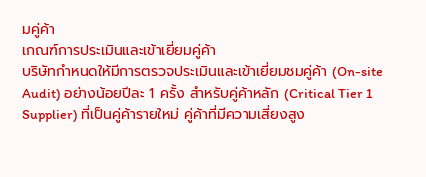มคู่ค้า
เกณฑ์การประเมินและเข้าเยี่ยมคู่ค้า
บริษัทกำหนดให้มีการตรวจประเมินและเข้าเยี่ยมชมคู่ค้า (On-site Audit) อย่างน้อยปีละ 1 ครั้ง สำหรับคู่ค้าหลัก (Critical Tier 1 Supplier) ที่เป็นคู่ค้ารายใหม่ คู่ค้าที่มีความเสี่ยงสูง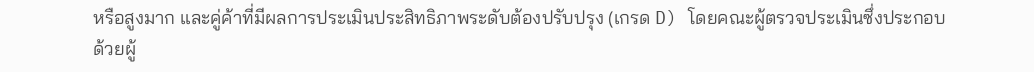หรือสูงมาก และคู่ค้าที่มีผลการประเมินประสิทธิภาพระดับต้องปรับปรุง (เกรด D) โดยคณะผู้ตรวจประเมินซึ่งประกอบด้วยผู้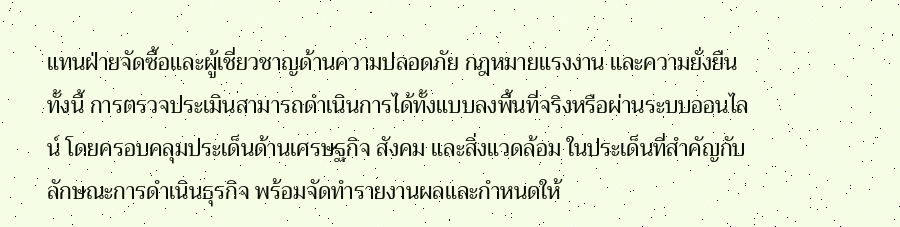แทนฝ่ายจัดซื้อและผู้เชี่ยวชาญด้านความปลอดภัย กฎหมายแรงงาน และความยั่งยืน ทั้งนี้ การตรวจประเมินสามารถดำเนินการได้ทั้งแบบลงพื้นที่จริงหรือผ่านระบบออนไลน์ โดยครอบคลุมประเด็นด้านเศรษฐกิจ สังคม และสิ่งแวดล้อม ในประเด็นที่สำคัญกับลักษณะการดำเนินธุรกิจ พร้อมจัดทำรายงานผลและกำหนดให้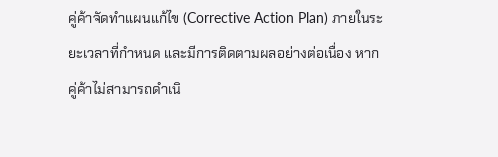คู่ค้าจัดทำแผนแก้ไข (Corrective Action Plan) ภายในระยะเวลาที่กำหนด และมีการติดตามผลอย่างต่อเนื่อง หากคู่ค้าไม่สามารถดำเนิ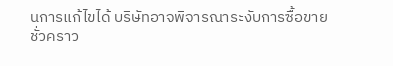นการแก้ไขได้ บริษัทอาจพิจารณาระงับการซื้อขายชั่วคราว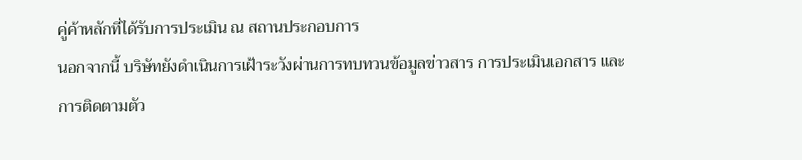คู่ค้าหลักที่ได้รับการประเมิน ณ สถานประกอบการ
นอกจากนี้ บริษัทยังดำเนินการเฝ้าระวังผ่านการทบทวนข้อมูลข่าวสาร การประเมินเอกสาร และการติดตามตัว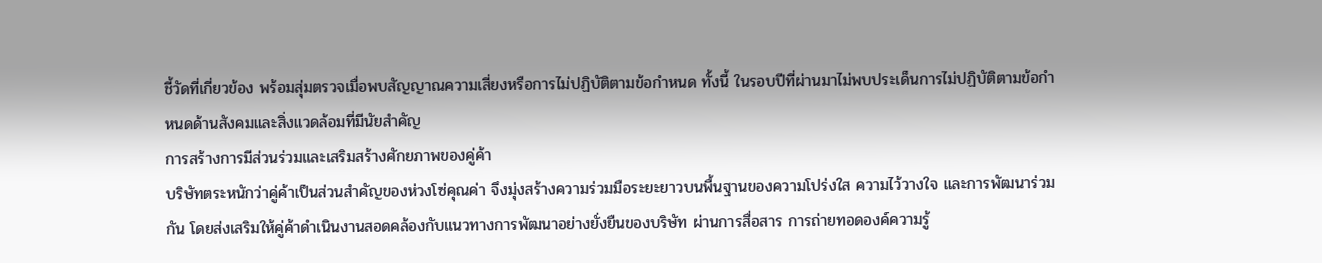ชี้วัดที่เกี่ยวข้อง พร้อมสุ่มตรวจเมื่อพบสัญญาณความเสี่ยงหรือการไม่ปฏิบัติตามข้อกำหนด ทั้งนี้ ในรอบปีที่ผ่านมาไม่พบประเด็นการไม่ปฏิบัติตามข้อกำหนดด้านสังคมและสิ่งแวดล้อมที่มีนัยสำคัญ
การสร้างการมีส่วนร่วมและเสริมสร้างศักยภาพของคู่ค้า
บริษัทตระหนักว่าคู่ค้าเป็นส่วนสำคัญของห่วงโซ่คุณค่า จึงมุ่งสร้างความร่วมมือระยะยาวบนพื้นฐานของความโปร่งใส ความไว้วางใจ และการพัฒนาร่วมกัน โดยส่งเสริมให้คู่ค้าดำเนินงานสอดคล้องกับแนวทางการพัฒนาอย่างยั่งยืนของบริษัท ผ่านการสื่อสาร การถ่ายทอดองค์ความรู้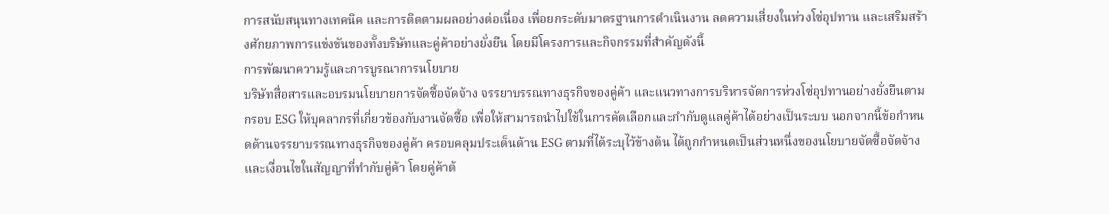การสนับสนุนทางเทคนิค และการติดตามผลอย่างต่อเนื่อง เพื่อยกระดับมาตรฐานการดำเนินงาน ลดความเสี่ยงในห่วงโซ่อุปทาน และเสริมสร้างศักยภาพการแข่งขันของทั้งบริษัทและคู่ค้าอย่างยั่งยืน โดยมีโครงการและกิจกรรมที่สำคัญดังนี้
การพัฒนาความรู้และการบูรณาการนโยบาย
บริษัทสื่อสารและอบรมนโยบายการจัดซื้อจัดจ้าง จรรยาบรรณทางธุรกิจของคู่ค้า และแนวทางการบริหารจัดการห่วงโซ่อุปทานอย่างยั่งยืนตามกรอบ ESG ให้บุคลากรที่เกี่ยวข้องกับงานจัดซื้อ เพื่อให้สามารถนำไปใช้ในการคัดเลือกและกำกับดูแลคู่ค้าได้อย่างเป็นระบบ นอกจากนี้ข้อกำหนดด้านจรรยาบรรณทางธุรกิจของคู่ค้า ครอบคลุมประเด็นด้าน ESG ตามที่ได้ระบุไว้ข้างต้น ได้ถูกกำหนดเป็นส่วนหนึ่งของนโยบายจัดซื้อจัดจ้างและเงื่อนไขในสัญญาที่ทำกับคู่ค้า โดยคู่ค้าต้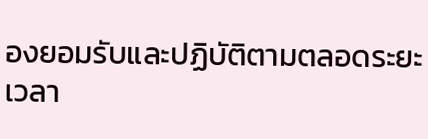องยอมรับและปฏิบัติตามตลอดระยะเวลา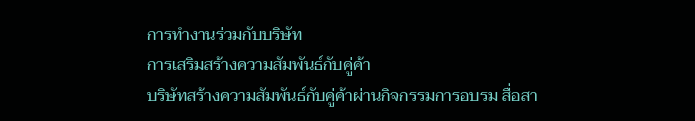การทำงานร่วมกับบริษัท
การเสริมสร้างความสัมพันธ์กับคู่ค้า
บริษัทสร้างความสัมพันธ์กับคู่ค้าผ่านกิจกรรมการอบรม สื่อสา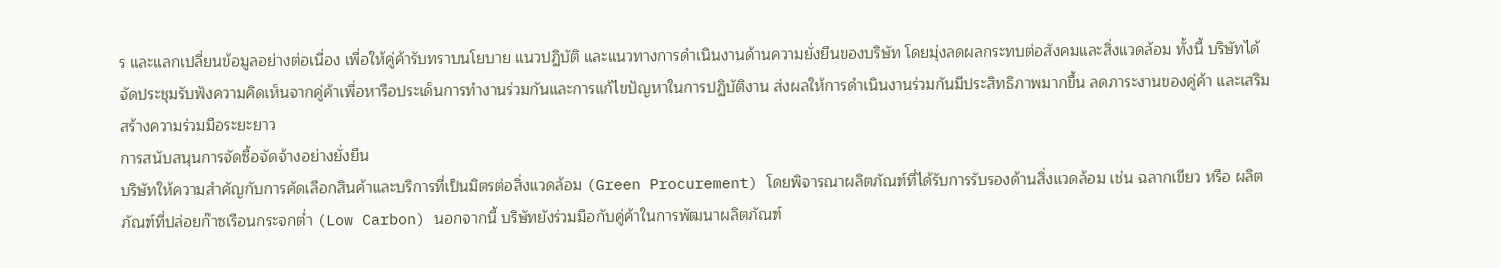ร และแลกเปลี่ยนข้อมูลอย่างต่อเนื่อง เพื่อให้คู่ค้ารับทราบนโยบาย แนวปฏิบัติ และแนวทางการดำเนินงานด้านความยั่งยืนของบริษัท โดยมุ่งลดผลกระทบต่อสังคมและสิ่งแวดล้อม ทั้งนี้ บริษัทได้จัดประชุมรับฟังความคิดเห็นจากคู่ค้าเพื่อหารือประเด็นการทำงานร่วมกันและการแก้ไขปัญหาในการปฏิบัติงาน ส่งผลให้การดำเนินงานร่วมกันมีประสิทธิภาพมากขึ้น ลดภาระงานของคู่ค้า และเสริมสร้างความร่วมมือระยะยาว
การสนับสนุนการจัดซื้อจัดจ้างอย่างยั่งยืน
บริษัทให้ความสำคัญกับการคัดเลือกสินค้าและบริการที่เป็นมิตรต่อสิ่งแวดล้อม (Green Procurement) โดยพิจารณาผลิตภัณฑ์ที่ได้รับการรับรองด้านสิ่งแวดล้อม เช่น ฉลากเขียว หรือ ผลิตภัณฑ์ที่ปล่อยก๊าซเรือนกระจกต่ำ (Low Carbon) นอกจากนี้ บริษัทยังร่วมมือกับคู่ค้าในการพัฒนาผลิตภัณฑ์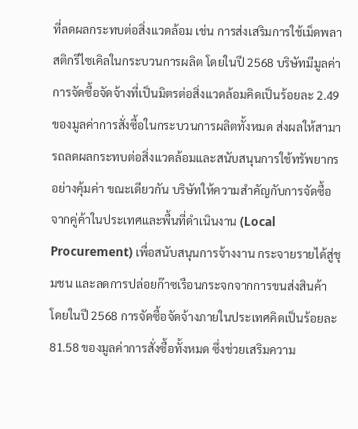ที่ลดผลกระทบต่อสิ่งแวดล้อม เช่น การส่งเสริมการใช้เม็ดพลาสติกรีไซเคิลในกระบวนการผลิต โดยในปี 2568 บริษัทมีมูลค่าการจัดซื้อจัดจ้างที่เป็นมิตรต่อสิ่งแวดล้อมคิดเป็นร้อยละ 2.49 ของมูลค่าการสั่งซื้อในกระบวนการผลิตทั้งหมด ส่งผลให้สามารถลดผลกระทบต่อสิ่งแวดล้อมและสนับสนุนการใช้ทรัพยากรอย่างคุ้มค่า ขณะเดียวกัน บริษัทให้ความสำคัญกับการจัดซื้อจากคู่ค้าในประเทศและพื้นที่ดำเนินงาน (Local Procurement) เพื่อสนับสนุนการจ้างงาน กระจายรายได้สู่ชุมชน และลดการปล่อยก๊าซเรือนกระจกจากการขนส่งสินค้า โดยในปี 2568 การจัดซื้อจัดจ้างภายในประเทศคิดเป็นร้อยละ 81.58 ของมูลค่าการสั่งซื้อทั้งหมด ซึ่งช่วยเสริมความ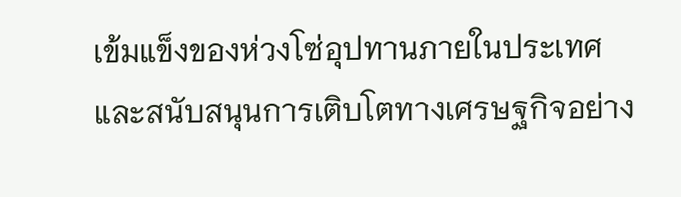เข้มแข็งของห่วงโซ่อุปทานภายในประเทศและสนับสนุนการเติบโตทางเศรษฐกิจอย่าง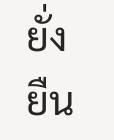ยั่งยืน